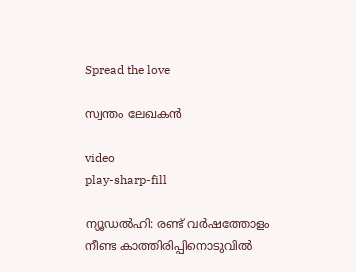Spread the love

സ്വന്തം ലേഖകന്‍

video
play-sharp-fill

ന്യൂഡല്‍ഹി: രണ്ട് വര്‍ഷത്തോളം നീണ്ട കാത്തിരിപ്പിനൊടുവില്‍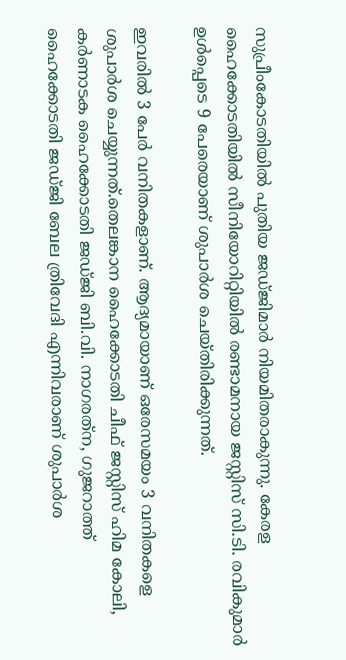സുപ്രീംകോടതിയില്‍ പുതിയ ജഡ്ജിമാര്‍ നിയമിതരാകുന്നു. കേരള ഹൈക്കോടതിയില്‍ സീനിയോറിറ്റിയില്‍ രണ്ടാമനായ ജസ്റ്റിസ് സി.ടി. രവികുമാര്‍ ഉള്‍പ്പെടെ 9 പേരെയാണ് ശുപാര്‍ശ ചെയ്തിരിക്കുന്നത്.

ഇവരില്‍ 3 പേര്‍ വനിതകളാണ്. ആദ്യമായാണ് ഒരേസമയം 3 വനിതകളെ ശുപാര്‍ശ ചെയ്യുന്നത്.തെലങ്കാന ഹൈക്കോടതി ചീഫ് ജസ്റ്റിസ് ഹിമ കോലി, കര്‍ണാടക ഹൈക്കോടതി ജഡ്ജി ബി.വി. നാഗരത്‌ന, ഗുജറാത്ത് ഹൈക്കോടതി ജഡ്ജി ബേല ത്രിവേദി എന്നിവരാണ് ശുപാര്‍ശ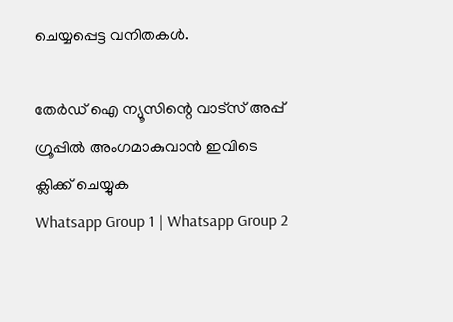ചെയ്യപ്പെട്ട വനിതകള്‍.

തേർഡ് ഐ ന്യൂസിന്റെ വാട്സ് അപ്പ് ഗ്രൂപ്പിൽ അംഗമാകുവാൻ ഇവിടെ ക്ലിക്ക് ചെയ്യുക
Whatsapp Group 1 | Whatsapp Group 2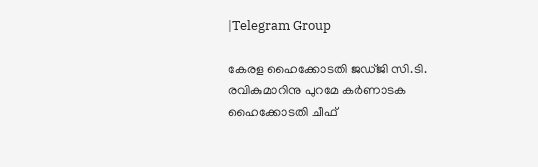|Telegram Group

കേരള ഹൈക്കോടതി ജഡ്ജി സി.ടി. രവികുമാറിനു പുറമേ കര്‍ണാടക ഹൈക്കോടതി ചീഫ്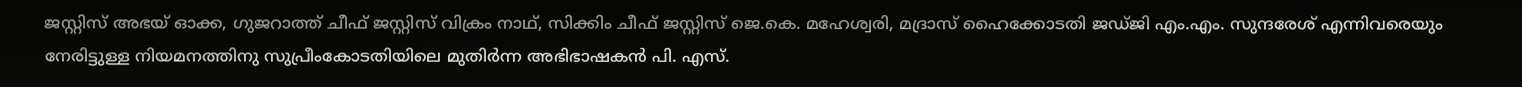ജസ്റ്റിസ് അഭയ് ഓക്ക, ഗുജറാത്ത് ചീഫ് ജസ്റ്റിസ് വിക്രം നാഥ്, സിക്കിം ചീഫ് ജസ്റ്റിസ് ജെ.കെ. മഹേശ്വരി, മദ്രാസ് ഹൈക്കോടതി ജഡ്ജി എം.എം. സുന്ദരേശ് എന്നിവരെയും നേരിട്ടുള്ള നിയമനത്തിനു സുപ്രീംകോടതിയിലെ മുതിര്‍ന്ന അഭിഭാഷകന്‍ പി. എസ്.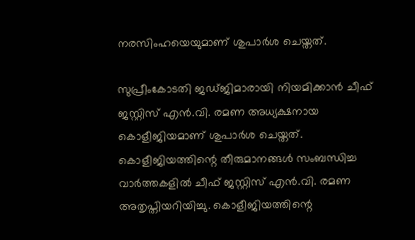നരസിംഹയെയുമാണ് ശുപാര്‍ശ ചെയ്തത്.

സുപ്രീംകോടതി ജഡ്ജിമാരായി നിയമിക്കാന്‍ ചീഫ് ജസ്റ്റിസ് എന്‍.വി. രമണ അധ്യക്ഷനായ കൊളീജിയമാണ് ശുപാര്‍ശ ചെയ്തത്. കൊളീജിയത്തിന്റെ തീരുമാനങ്ങള്‍ സംബന്ധിച്ച വാര്‍ത്തകളില്‍ ചീഫ് ജസ്റ്റിസ് എന്‍.വി. രമണ അതൃപ്തിയറിയിച്ചു. കൊളീജിയത്തിന്റെ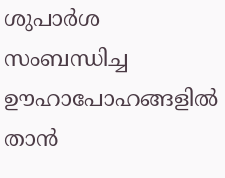ശുപാര്‍ശ സംബന്ധിച്ച ഊഹാപോഹങ്ങളില്‍ താന്‍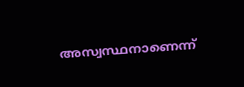അസ്വസ്ഥനാണെന്ന്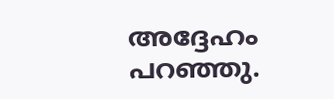അദ്ദേഹം പറഞ്ഞു.